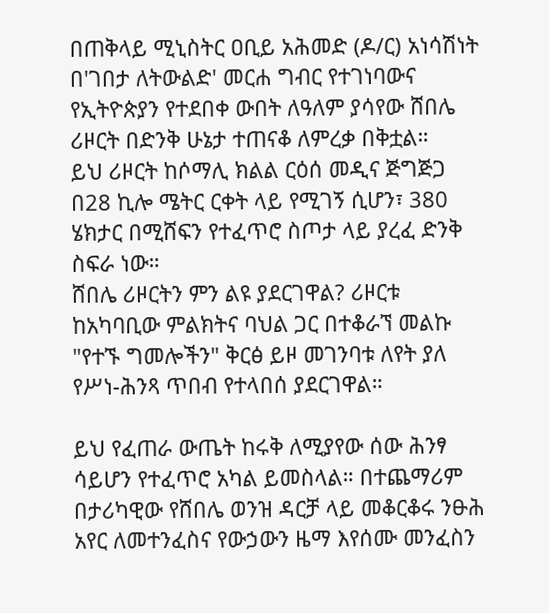በጠቅላይ ሚኒስትር ዐቢይ አሕመድ (ዶ/ር) አነሳሽነት በ'ገበታ ለትውልድ' መርሐ ግብር የተገነባውና የኢትዮጵያን የተደበቀ ውበት ለዓለም ያሳየው ሸበሌ ሪዞርት በድንቅ ሁኔታ ተጠናቆ ለምረቃ በቅቷል።
ይህ ሪዞርት ከሶማሊ ክልል ርዕሰ መዲና ጅግጅጋ በ28 ኪሎ ሜትር ርቀት ላይ የሚገኝ ሲሆን፣ 380 ሄክታር በሚሸፍን የተፈጥሮ ስጦታ ላይ ያረፈ ድንቅ ስፍራ ነው።
ሸበሌ ሪዞርትን ምን ልዩ ያደርገዋል? ሪዞርቱ ከአካባቢው ምልክትና ባህል ጋር በተቆራኘ መልኩ "የተኙ ግመሎችን" ቅርፅ ይዞ መገንባቱ ለየት ያለ የሥነ-ሕንጻ ጥበብ የተላበሰ ያደርገዋል።

ይህ የፈጠራ ውጤት ከሩቅ ለሚያየው ሰው ሕንፃ ሳይሆን የተፈጥሮ አካል ይመስላል። በተጨማሪም በታሪካዊው የሸበሌ ወንዝ ዳርቻ ላይ መቆርቆሩ ንፁሕ አየር ለመተንፈስና የውኃውን ዜማ እየሰሙ መንፈስን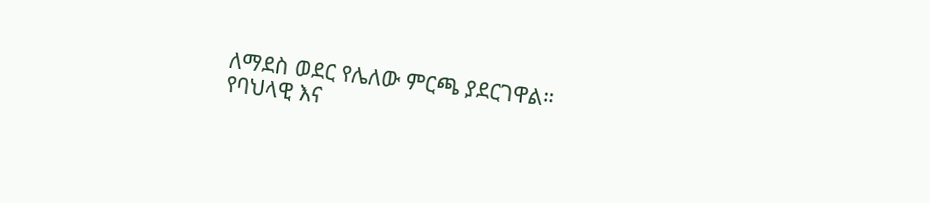ለማደስ ወደር የሌለው ምርጫ ያደርገዋል።
የባህላዊ እና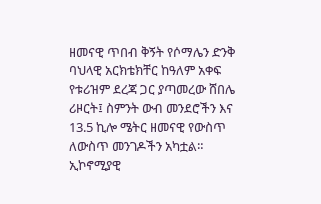ዘመናዊ ጥበብ ቅኝት የሶማሌን ድንቅ ባህላዊ አርክቴክቸር ከዓለም አቀፍ የቱሪዝም ደረጃ ጋር ያጣመረው ሸበሌ ሪዞርት፤ ስምንት ውብ መንደሮችን እና 13.5 ኪሎ ሜትር ዘመናዊ የውስጥ ለውስጥ መንገዶችን አካቷል።
ኢኮኖሚያዊ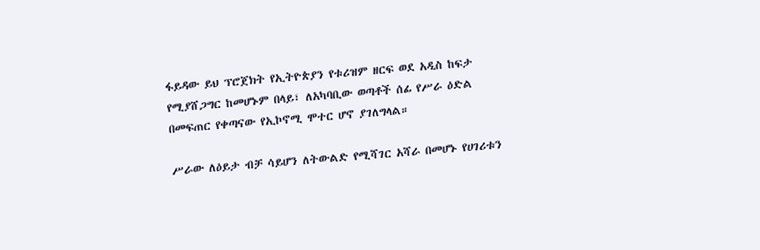ፋይዳው ይህ ፕሮጀክት የኢትዮጵያን የቱሪዝም ዘርፍ ወደ አዲስ ከፍታ የሚያሸጋግር ከመሆኑም በላይ፣ ለአካባቢው ወጣቶች ሰፊ የሥራ ዕድል በመፍጠር የቀጣናው የኢኮኖሚ ሞተር ሆኖ ያገለግላል።

ሥራው ለዕይታ ብቻ ሳይሆን ለትውልድ የሚሻገር አሻራ በመሆኑ የሀገሪቱን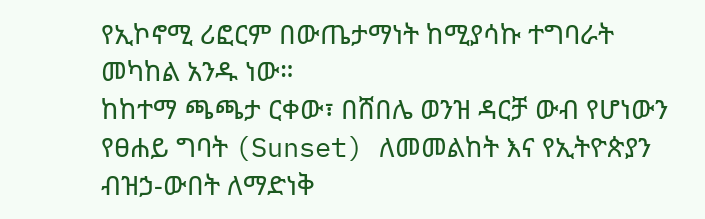የኢኮኖሚ ሪፎርም በውጤታማነት ከሚያሳኩ ተግባራት መካከል አንዱ ነው።
ከከተማ ጫጫታ ርቀው፣ በሸበሌ ወንዝ ዳርቻ ውብ የሆነውን የፀሐይ ግባት (Sunset) ለመመልከት እና የኢትዮጵያን ብዝኃ-ውበት ለማድነቅ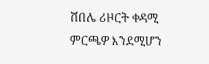ሸበሌ ሪዞርት ቀዳሚ ምርጫዎ እንደሚሆን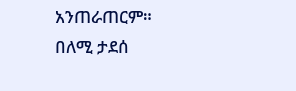አንጠራጠርም።
በለሚ ታደሰ